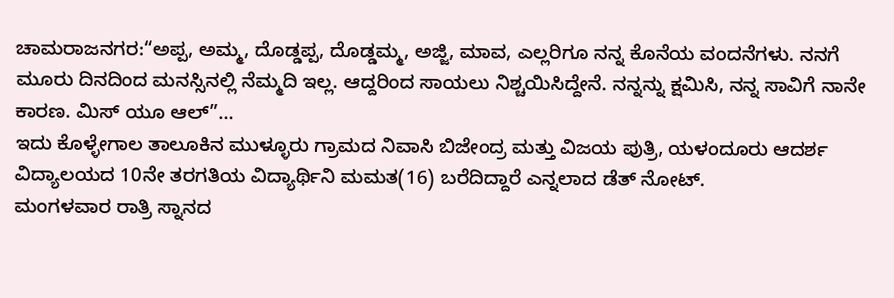ಚಾಮರಾಜನಗರ:“ಅಪ್ಪ, ಅಮ್ಮ, ದೊಡ್ಡಪ್ಪ, ದೊಡ್ಡಮ್ಮ, ಅಜ್ಜಿ, ಮಾವ, ಎಲ್ಲರಿಗೂ ನನ್ನ ಕೊನೆಯ ವಂದನೆಗಳು. ನನಗೆ ಮೂರು ದಿನದಿಂದ ಮನಸ್ಸಿನಲ್ಲಿ ನೆಮ್ಮದಿ ಇಲ್ಲ. ಆದ್ದರಿಂದ ಸಾಯಲು ನಿಶ್ಚಯಿಸಿದ್ದೇನೆ. ನನ್ನನ್ನು ಕ್ಷಮಿಸಿ, ನನ್ನ ಸಾವಿಗೆ ನಾನೇ ಕಾರಣ. ಮಿಸ್ ಯೂ ಆಲ್”…
ಇದು ಕೊಳ್ಳೇಗಾಲ ತಾಲೂಕಿನ ಮುಳ್ಳೂರು ಗ್ರಾಮದ ನಿವಾಸಿ ಬಿಜೇಂದ್ರ ಮತ್ತು ವಿಜಯ ಪುತ್ರಿ, ಯಳಂದೂರು ಆದರ್ಶ ವಿದ್ಯಾಲಯದ 10ನೇ ತರಗತಿಯ ವಿದ್ಯಾರ್ಥಿನಿ ಮಮತ(16) ಬರೆದಿದ್ದಾರೆ ಎನ್ನಲಾದ ಡೆತ್ ನೋಟ್.
ಮಂಗಳವಾರ ರಾತ್ರಿ ಸ್ನಾನದ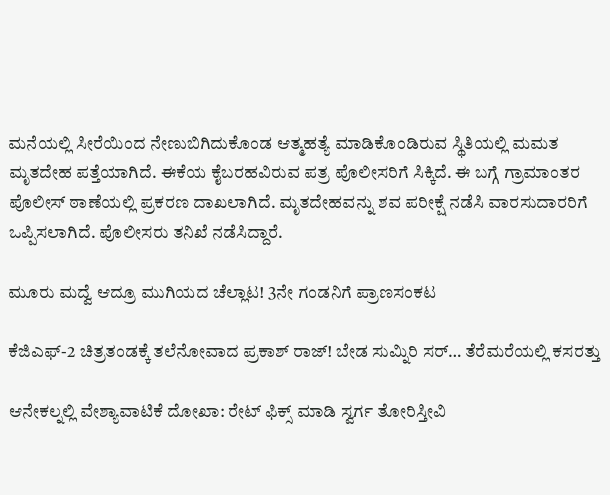ಮನೆಯಲ್ಲಿ‌ ಸೀರೆ‌ಯಿಂದ ನೇಣುಬಿಗಿದುಕೊಂಡ ಆತ್ಮಹತ್ಯೆ ‌ಮಾಡಿಕೊಂಡಿರುವ ಸ್ಥಿತಿಯಲ್ಲಿ ಮಮತ ಮೃತದೇಹ ಪತ್ತೆಯಾಗಿದೆ. ಈಕೆಯ ಕೈಬರಹವಿರುವ ಪತ್ರ ಪೊಲೀಸರಿಗೆ ಸಿಕ್ಕಿದೆ. ಈ ಬಗ್ಗೆ ಗ್ರಾಮಾಂತರ ಪೊಲೀಸ್ ಠಾಣೆಯಲ್ಲಿ ಪ್ರಕರಣ ದಾಖಲಾಗಿದೆ. ಮೃತದೇಹವನ್ನು ಶವ ಪರೀಕ್ಷೆ ನಡೆಸಿ ವಾರಸುದಾರರಿಗೆ ಒಪ್ಪಿಸಲಾಗಿದೆ. ಪೊಲೀಸರು ತನಿಖೆ ನಡೆಸಿದ್ದಾರೆ.

ಮೂರು ಮದ್ವೆ ಆದ್ರೂ ಮುಗಿಯದ ಚೆಲ್ಲಾಟ! 3ನೇ ಗಂಡನಿಗೆ ಪ್ರಾಣಸಂಕಟ

ಕೆಜಿಎಫ್-2 ಚಿತ್ರತಂಡಕ್ಕೆ ತಲೆನೋವಾದ ಪ್ರಕಾಶ್ ರಾಜ್! ಬೇಡ ಸುಮ್ನಿರಿ ಸರ್… ತೆರೆಮರೆಯಲ್ಲಿ ಕಸರತ್ತು

ಆನೇಕಲ್ನಲ್ಲಿ ವೇಶ್ಯಾವಾಟಿಕೆ ದೋಖಾ: ರೇಟ್ ಫಿಕ್ಸ್ ಮಾಡಿ ಸ್ವರ್ಗ ತೋರಿಸ್ತೀವಿ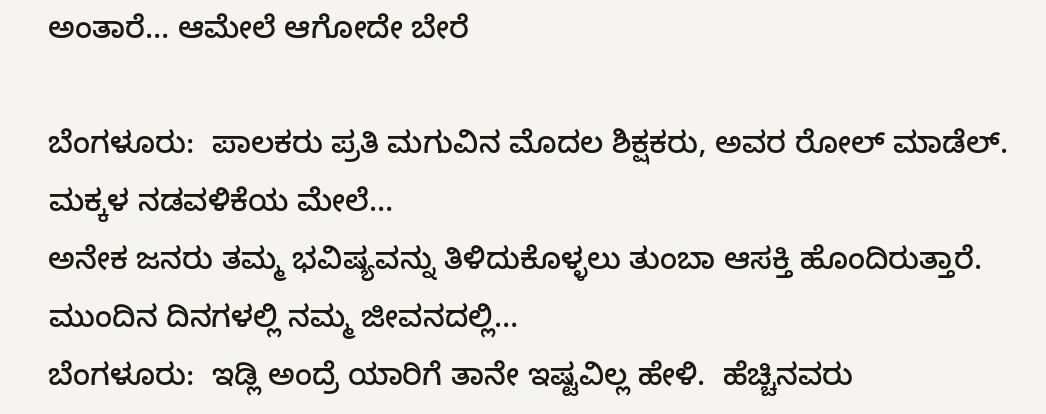ಅಂತಾರೆ… ಆಮೇಲೆ ಆಗೋದೇ ಬೇರೆ

ಬೆಂಗಳೂರು:  ಪಾಲಕರು ಪ್ರತಿ ಮಗುವಿನ ಮೊದಲ ಶಿಕ್ಷಕರು, ಅವರ ರೋಲ್ ಮಾಡೆಲ್. ಮಕ್ಕಳ ನಡವಳಿಕೆಯ ಮೇಲೆ…
ಅನೇಕ ಜನರು ತಮ್ಮ ಭವಿಷ್ಯವನ್ನು ತಿಳಿದುಕೊಳ್ಳಲು ತುಂಬಾ ಆಸಕ್ತಿ ಹೊಂದಿರುತ್ತಾರೆ. ಮುಂದಿನ ದಿನಗಳಲ್ಲಿ ನಮ್ಮ ಜೀವನದಲ್ಲಿ…
ಬೆಂಗಳೂರು:  ಇಡ್ಲಿ ಅಂದ್ರೆ ಯಾರಿಗೆ ತಾನೇ ಇಷ್ಟವಿಲ್ಲ ಹೇಳಿ.  ಹೆಚ್ಚಿನವರು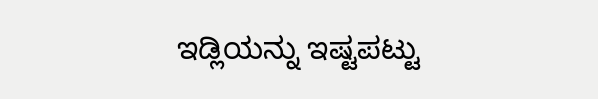ಇಡ್ಲಿಯನ್ನು ಇಷ್ಟಪಟ್ಟು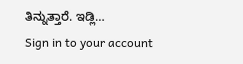ತಿನ್ನುತ್ತಾರೆ. ಇಡ್ಲಿ…
Sign in to your account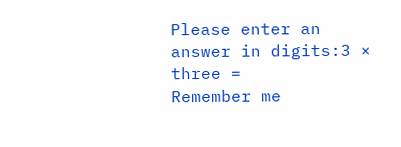Please enter an answer in digits:3 × three =
Remember me